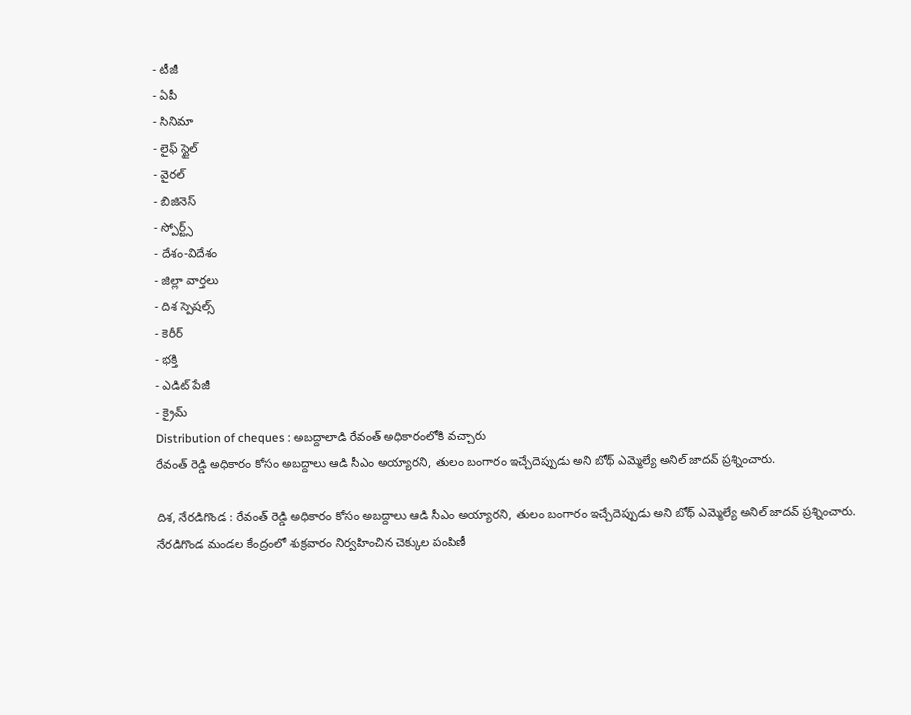- టీజీ
- ఏపీ
- సినిమా
- లైఫ్ స్టైల్
- వైరల్
- బిజినెస్
- స్పోర్ట్స్
- దేశం-విదేశం
- జిల్లా వార్తలు
- దిశ స్పెషల్స్
- కెరీర్
- భక్తి
- ఎడిట్ పేజీ
- క్రైమ్
Distribution of cheques : అబద్దాలాడి రేవంత్ అధికారంలోకి వచ్చారు
రేవంత్ రెడ్డి అధికారం కోసం అబద్దాలు ఆడి సీఎం అయ్యారని, తులం బంగారం ఇచ్చేదెప్పుడు అని బోథ్ ఎమ్మెల్యే అనిల్ జాదవ్ ప్రశ్నించారు.

దిశ, నేరడిగొండ : రేవంత్ రెడ్డి అధికారం కోసం అబద్దాలు ఆడి సీఎం అయ్యారని, తులం బంగారం ఇచ్చేదెప్పుడు అని బోథ్ ఎమ్మెల్యే అనిల్ జాదవ్ ప్రశ్నించారు. నేరడిగొండ మండల కేంద్రంలో శుక్రవారం నిర్వహించిన చెక్కుల పంపిణీ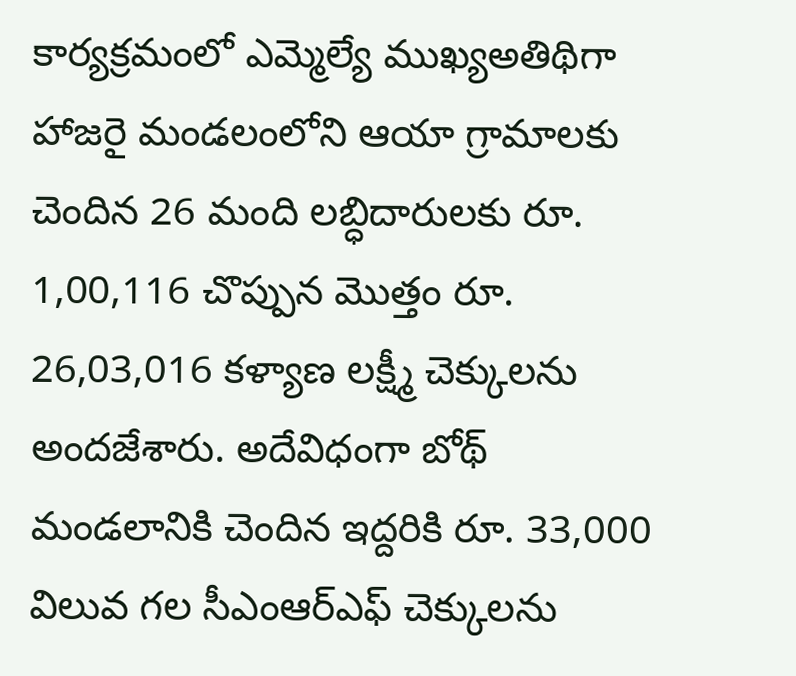కార్యక్రమంలో ఎమ్మెల్యే ముఖ్యఅతిథిగా హాజరై మండలంలోని ఆయా గ్రామాలకు చెందిన 26 మంది లబ్ధిదారులకు రూ. 1,00,116 చొప్పున మొత్తం రూ. 26,03,016 కళ్యాణ లక్ష్మీ చెక్కులను అందజేశారు. అదేవిధంగా బోథ్ మండలానికి చెందిన ఇద్దరికి రూ. 33,000 విలువ గల సీఎంఆర్ఎఫ్ చెక్కులను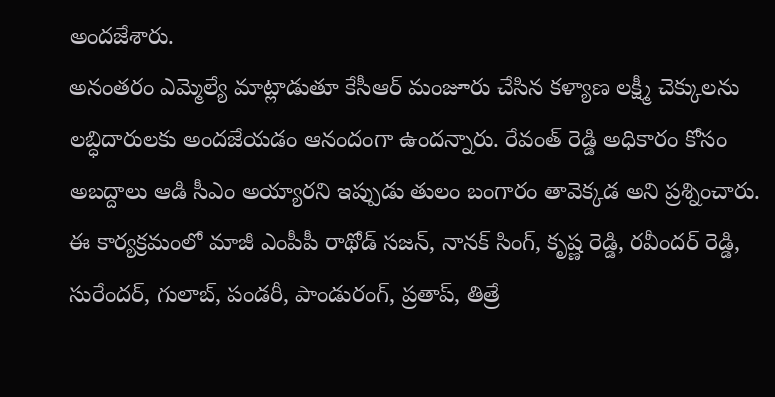అందజేశారు.
అనంతరం ఎమ్మెల్యే మాట్లాడుతూ కేసీఆర్ మంజూరు చేసిన కళ్యాణ లక్ష్మీ చెక్కులను లబ్ధిదారులకు అందజేయడం ఆనందంగా ఉందన్నారు. రేవంత్ రెడ్డి అధికారం కోసం అబద్దాలు ఆడి సీఎం అయ్యారని ఇప్పుడు తులం బంగారం తావెక్కడ అని ప్రశ్నించారు. ఈ కార్యక్రమంలో మాజీ ఎంపీపీ రాథోడ్ సజన్, నానక్ సింగ్, కృష్ణ రెడ్డి, రవీందర్ రెడ్డి, సురేందర్, గులాబ్, పండరీ, పాండురంగ్, ప్రతాప్, తిత్రే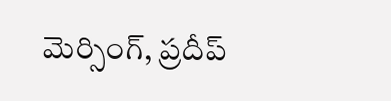మెర్సింగ్, ప్రదీప్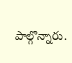పాల్గొన్నారు.